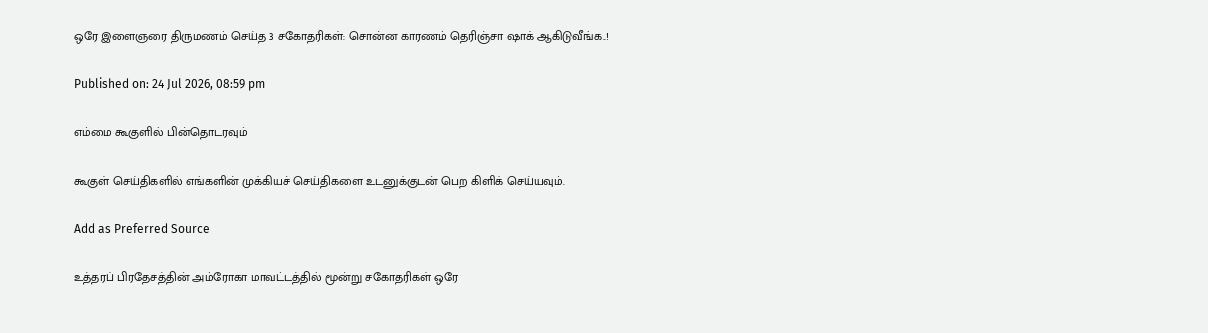ஒரே இளைஞரை திருமணம் செய்த 3 சகோதரிகள்: சொன்ன காரணம் தெரிஞ்சா ஷாக் ஆகிடுவீங்க..!

Published on: 24 Jul 2026, 08:59 pm

எம்மை கூகுளில் பின்தொடரவும்

கூகுள் செய்திகளில் எங்களின் முக்கியச் செய்திகளை உடனுக்குடன் பெற கிளிக் செய்யவும்.

Add as Preferred Source

உத்தரப் பிரதேசத்தின் அம்ரோகா மாவட்டத்தில் மூன்று சகோதரிகள் ஒரே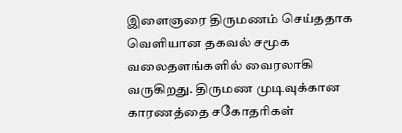இளைஞரை திருமணம் செய்ததாக வெளியான தகவல் சமூக வலைதளங்களில் வைரலாகி வருகிறது. திருமண முடிவுக்கான காரணத்தை சகோதரிகள்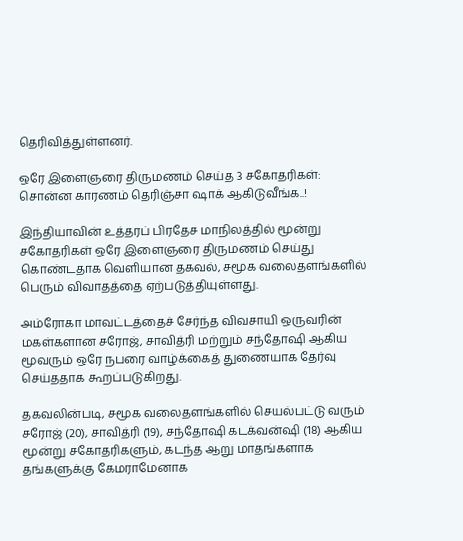தெரிவித்துள்ளனர்.

ஒரே இளைஞரை திருமணம் செய்த 3 சகோதரிகள்: சொன்ன காரணம் தெரிஞ்சா ஷாக் ஆகிடுவீங்க..!

இந்தியாவின் உத்தரப் பிரதேச மாநிலத்தில் மூன்று சகோதரிகள் ஒரே இளைஞரை திருமணம் செய்து கொண்டதாக வெளியான தகவல், சமூக வலைதளங்களில் பெரும் விவாதத்தை ஏற்படுத்தியுள்ளது.

அம்ரோகா மாவட்டத்தைச் சேர்ந்த விவசாயி ஒருவரின் மகள்களான சரோஜ், சாவித்ரி மற்றும் சந்தோஷி ஆகிய மூவரும் ஒரே நபரை வாழ்க்கைத் துணையாக தேர்வு செய்ததாக கூறப்படுகிறது.

தகவலின்படி, சமூக வலைதளங்களில் செயல்பட்டு வரும் சரோஜ் (20), சாவித்ரி (19), சந்தோஷி கடக்வன்ஷி (18) ஆகிய மூன்று சகோதரிகளும், கடந்த ஆறு மாதங்களாக தங்களுக்கு கேமராமேனாக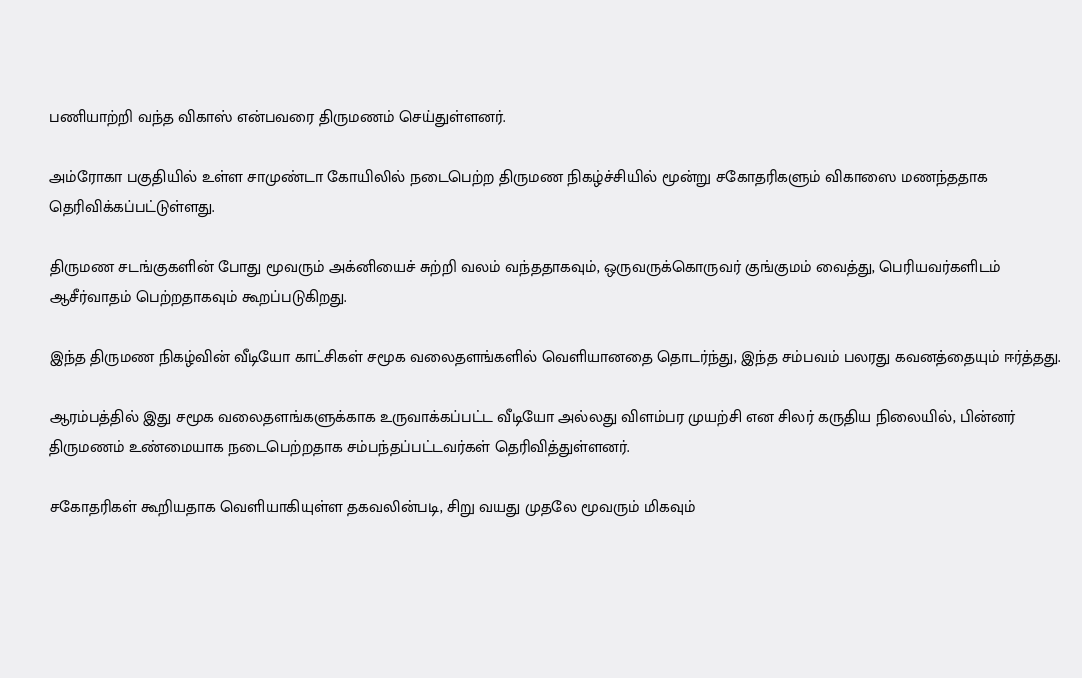பணியாற்றி வந்த விகாஸ் என்பவரை திருமணம் செய்துள்ளனர்.

அம்ரோகா பகுதியில் உள்ள சாமுண்டா கோயிலில் நடைபெற்ற திருமண நிகழ்ச்சியில் மூன்று சகோதரிகளும் விகாஸை மணந்ததாக தெரிவிக்கப்பட்டுள்ளது.

திருமண சடங்குகளின் போது மூவரும் அக்னியைச் சுற்றி வலம் வந்ததாகவும், ஒருவருக்கொருவர் குங்குமம் வைத்து, பெரியவர்களிடம் ஆசீர்வாதம் பெற்றதாகவும் கூறப்படுகிறது.

இந்த திருமண நிகழ்வின் வீடியோ காட்சிகள் சமூக வலைதளங்களில் வெளியானதை தொடர்ந்து, இந்த சம்பவம் பலரது கவனத்தையும் ஈர்த்தது.

ஆரம்பத்தில் இது சமூக வலைதளங்களுக்காக உருவாக்கப்பட்ட வீடியோ அல்லது விளம்பர முயற்சி என சிலர் கருதிய நிலையில், பின்னர் திருமணம் உண்மையாக நடைபெற்றதாக சம்பந்தப்பட்டவர்கள் தெரிவித்துள்ளனர்.

சகோதரிகள் கூறியதாக வெளியாகியுள்ள தகவலின்படி, சிறு வயது முதலே மூவரும் மிகவும்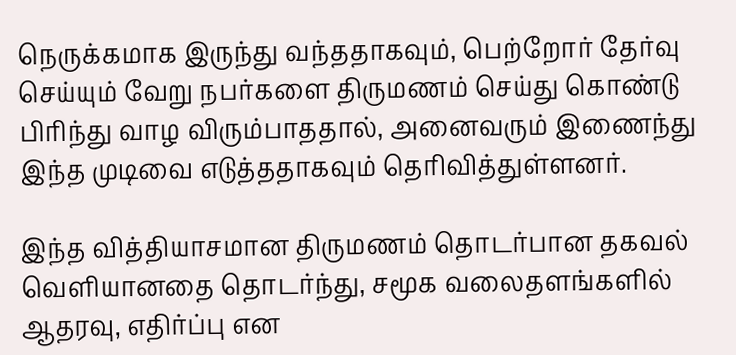நெருக்கமாக இருந்து வந்ததாகவும், பெற்றோர் தேர்வு செய்யும் வேறு நபர்களை திருமணம் செய்து கொண்டு பிரிந்து வாழ விரும்பாததால், அனைவரும் இணைந்து இந்த முடிவை எடுத்ததாகவும் தெரிவித்துள்ளனர்.

இந்த வித்தியாசமான திருமணம் தொடர்பான தகவல் வெளியானதை தொடர்ந்து, சமூக வலைதளங்களில் ஆதரவு, எதிர்ப்பு என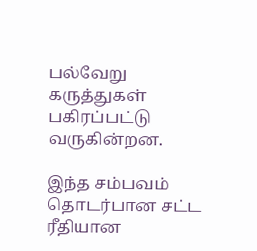பல்வேறு கருத்துகள் பகிரப்பட்டு வருகின்றன.

இந்த சம்பவம் தொடர்பான சட்ட ரீதியான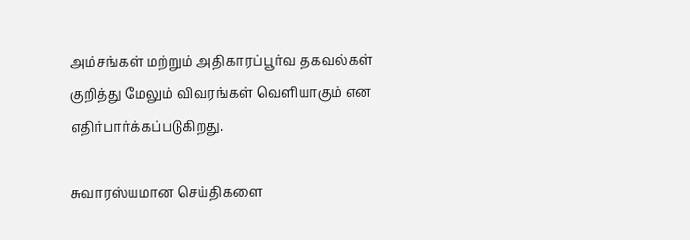அம்சங்கள் மற்றும் அதிகாரப்பூர்வ தகவல்கள் குறித்து மேலும் விவரங்கள் வெளியாகும் என எதிர்பார்க்கப்படுகிறது.

சுவாரஸ்யமான செய்திகளை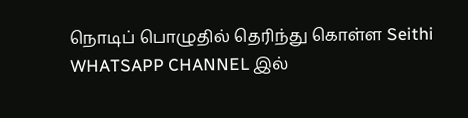நொடிப் பொழுதில் தெரிந்து கொள்ள Seithi WHATSAPP CHANNEL இல்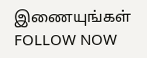இணையுங்கள் FOLLOW NOW